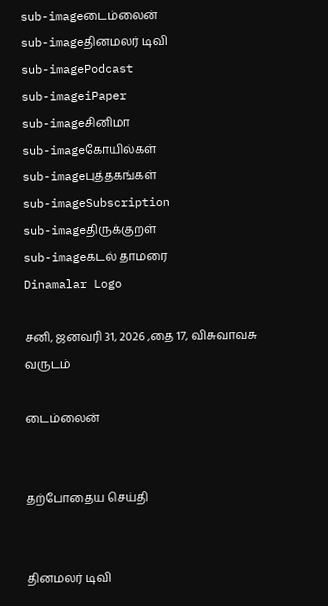sub-imageடைம்லைன்
sub-imageதினமலர் டிவி
sub-imagePodcast
sub-imageiPaper
sub-imageசினிமா
sub-imageகோயில்கள்
sub-imageபுத்தகங்கள்
sub-imageSubscription
sub-imageதிருக்குறள்
sub-imageகடல் தாமரை
Dinamalar Logo

சனி, ஜனவரி 31, 2026 ,தை 17, விசுவாவசு வருடம்

டைம்லைன்


தற்போதைய செய்தி


தினமலர் டிவி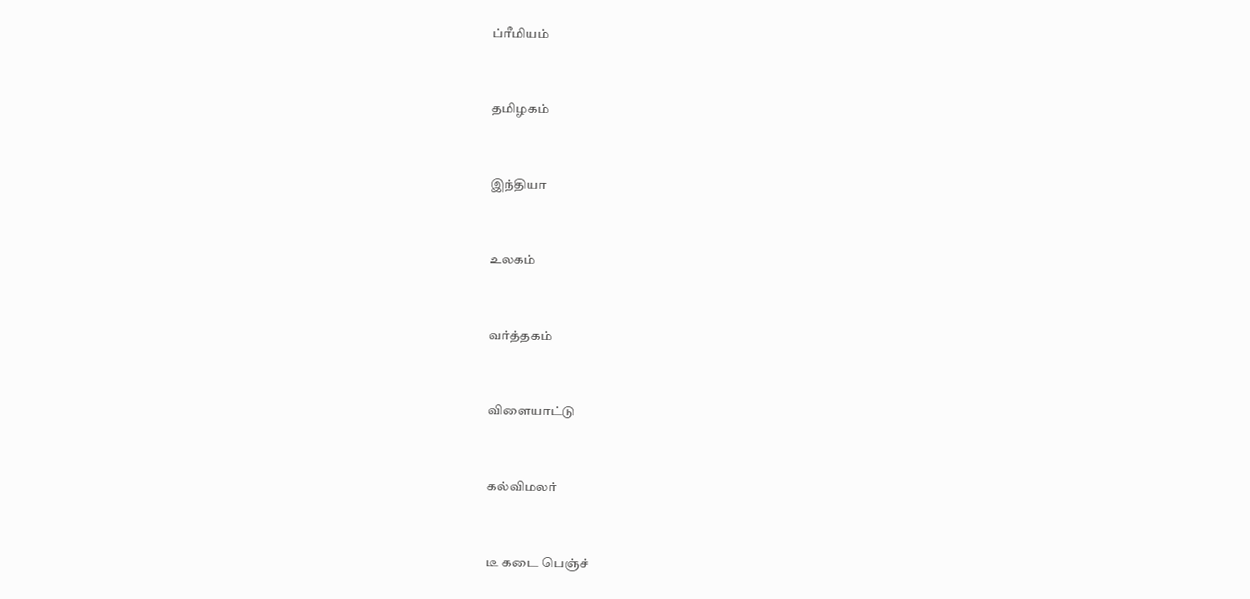ப்ரீமியம்


தமிழகம்


இந்தியா


உலகம்


வர்த்தகம்


விளையாட்டு


கல்விமலர்


டீ கடை பெஞ்ச்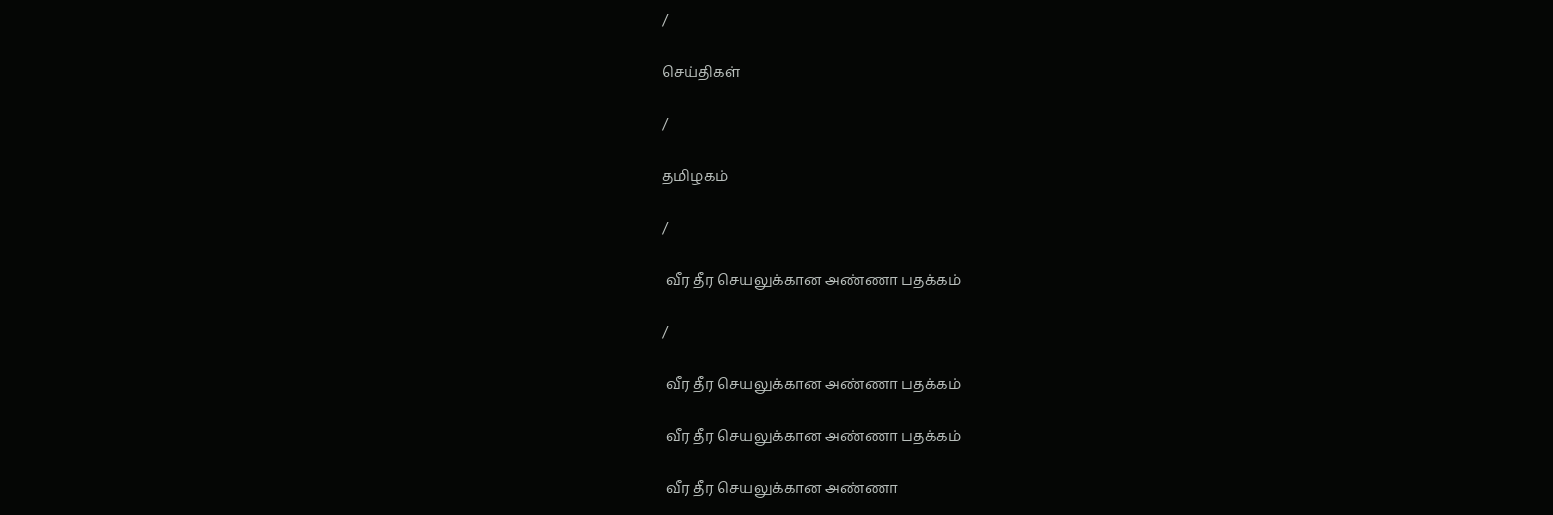/

செய்திகள்

/

தமிழகம்

/

 வீர தீர செயலுக்கான அண்ணா பதக்கம்

/

 வீர தீர செயலுக்கான அண்ணா பதக்கம்

 வீர தீர செயலுக்கான அண்ணா பதக்கம்

 வீர தீர செயலுக்கான அண்ணா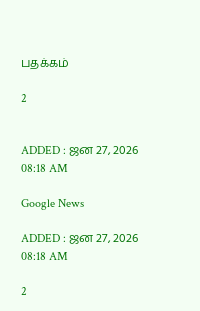பதக்கம்

2


ADDED : ஜன 27, 2026 08:18 AM

Google News

ADDED : ஜன 27, 2026 08:18 AM

2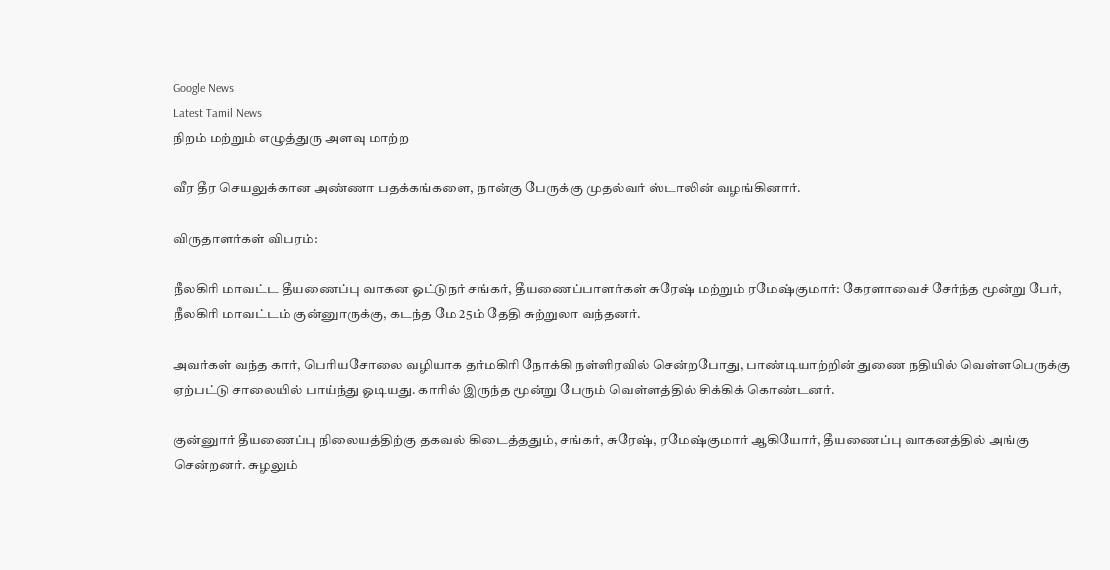Google News
Latest Tamil News
நிறம் மற்றும் எழுத்துரு அளவு மாற்ற

வீர தீர செயலுக்கான அண்ணா பதக்கங்களை, நான்கு பேருக்கு முதல்வர் ஸ்டாலின் வழங்கினார்.

விருதாளர்கள் விபரம்:

நீலகிரி மாவட்ட தீயணைப்பு வாகன ஓட்டுநர் சங்கர், தீயணைப்பாளர்கள் சுரேஷ் மற்றும் ரமேஷ்குமார்: கேரளாவைச் சேர்ந்த மூன்று பேர், நீலகிரி மாவட்டம் குன்னுாருக்கு, கடந்த மே 25ம் தேதி சுற்றுலா வந்தனர்.

அவர்கள் வந்த கார், பெரியசோலை வழியாக தர்மகிரி நோக்கி நள்ளிரவில் சென்றபோது, பாண்டியாற்றின் துணை நதியில் வெள்ளபெருக்கு ஏற்பட்டு சாலையில் பாய்ந்து ஓடியது. காரில் இருந்த மூன்று பேரும் வெள்ளத்தில் சிக்கிக் கொண்டனர்.

குன்னுார் தீயணைப்பு நிலையத்திற்கு தகவல் கிடைத்ததும், சங்கர், சுரேஷ், ரமேஷ்குமார் ஆகியோர், தீயணைப்பு வாகனத்தில் அங்கு சென்றனர். சுழலும்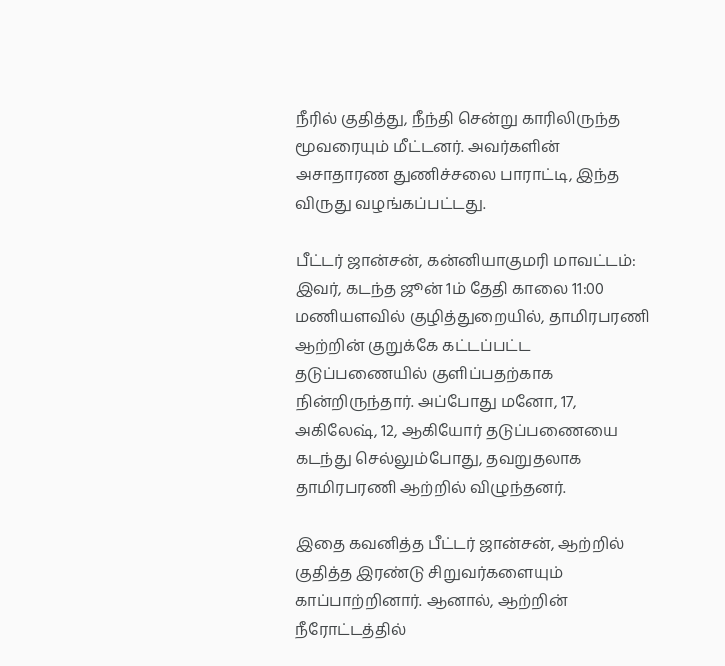நீரில் குதித்து, நீந்தி சென்று காரிலிருந்த மூவரையும் மீட்டனர். அவர்களின் அசாதாரண துணிச்சலை பாராட்டி, இந்த விருது வழங்கப்பட்டது.

பீட்டர் ஜான்சன், கன்னியாகுமரி மாவட்டம்: இவர், கடந்த ஜூன் 1ம் தேதி காலை 11:00 மணியளவில் குழித்துறையில், தாமிரபரணி ஆற்றின் குறுக்கே கட்டப்பட்ட தடுப்பணையில் குளிப்பதற்காக நின்றிருந்தார். அப்போது மனோ, 17, அகிலேஷ், 12, ஆகியோர் தடுப்பணையை கடந்து செல்லும்போது, தவறுதலாக தாமிரபரணி ஆற்றில் விழுந்தனர்.

இதை கவனித்த பீட்டர் ஜான்சன், ஆற்றில் குதித்த இரண்டு சிறுவர்களையும் காப்பாற்றினார். ஆனால், ஆற்றின் நீரோட்டத்தில்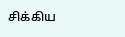சிக்கிய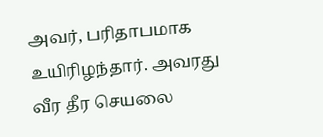அவர், பரிதாபமாக உயிரிழந்தார். அவரது வீர தீர செயலை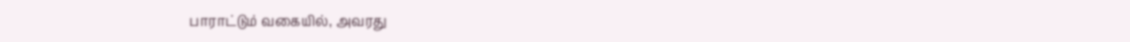பாராட்டும் வகையில், அவரது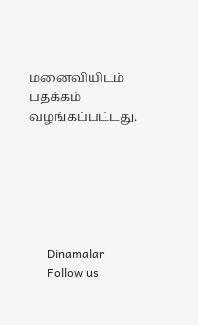மனைவியிடம் பதக்கம் வழங்கப்பட்டது.






      Dinamalar
      Follow us